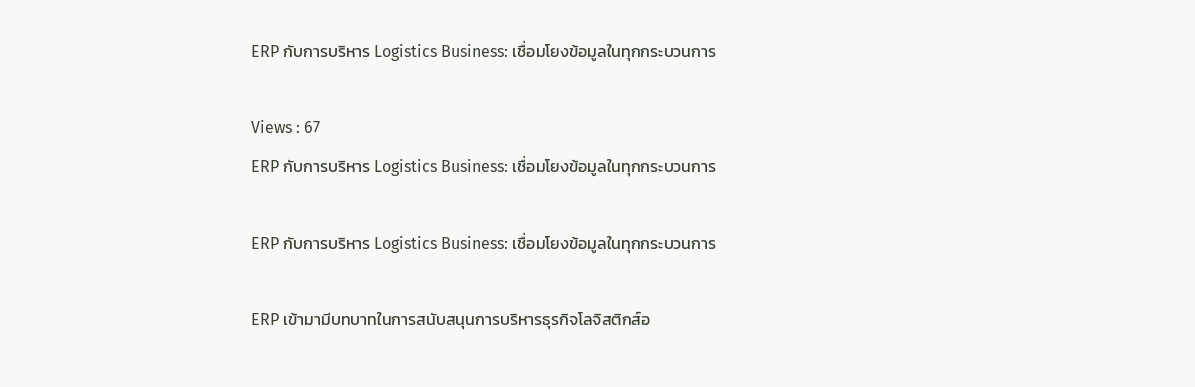ERP กับการบริหาร Logistics Business: เชื่อมโยงข้อมูลในทุกกระบวนการ

Views : 67
ERP กับการบริหาร Logistics Business: เชื่อมโยงข้อมูลในทุกกระบวนการ

ERP กับการบริหาร Logistics Business: เชื่อมโยงข้อมูลในทุกกระบวนการ

ERP เข้ามามีบทบาทในการสนับสนุนการบริหารธุรกิจโลจิสติกส์อ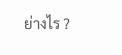ย่างไร ?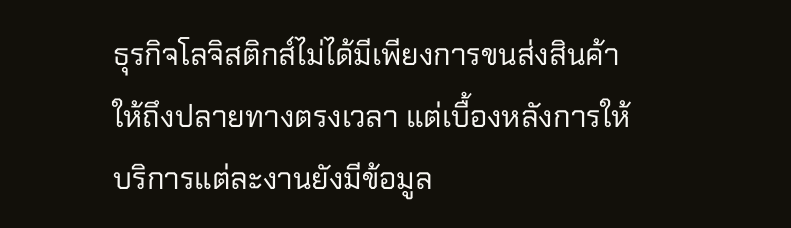ธุรกิจโลจิสติกส์ไม่ได้มีเพียงการขนส่งสินค้าให้ถึงปลายทางตรงเวลา แต่เบื้องหลังการให้บริการแต่ละงานยังมีข้อมูล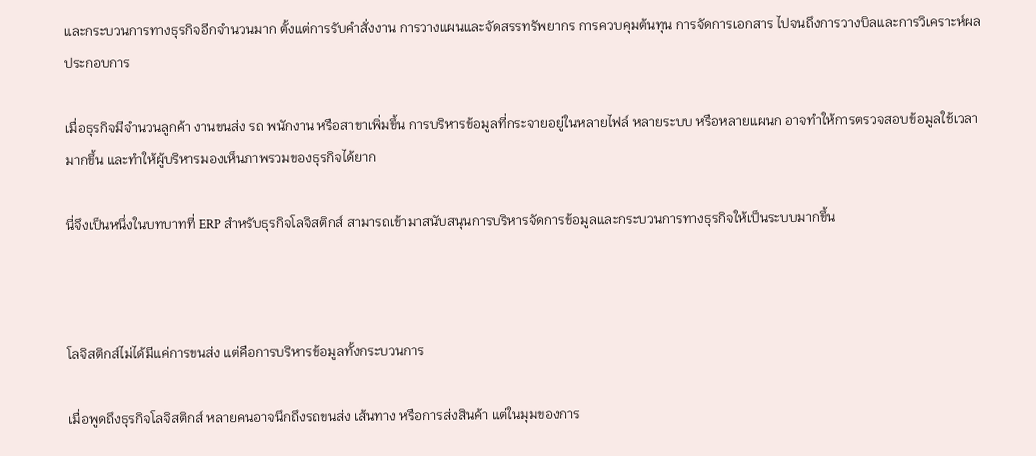และกระบวนการทางธุรกิจอีกจำนวนมาก ตั้งแต่การรับคำสั่งงาน การวางแผนและจัดสรรทรัพยากร การควบคุมต้นทุน การจัดการเอกสาร ไปจนถึงการวางบิลและการวิเคราะห์ผลประกอบการ

เมื่อธุรกิจมีจำนวนลูกค้า งานขนส่ง รถ พนักงาน หรือสาขาเพิ่มขึ้น การบริหารข้อมูลที่กระจายอยู่ในหลายไฟล์ หลายระบบ หรือหลายแผนก อาจทำให้การตรวจสอบข้อมูลใช้เวลามากขึ้น และทำให้ผู้บริหารมองเห็นภาพรวมของธุรกิจได้ยาก

นี่จึงเป็นหนึ่งในบทบาทที่ ERP สำหรับธุรกิจโลจิสติกส์ สามารถเข้ามาสนับสนุนการบริหารจัดการข้อมูลและกระบวนการทางธุรกิจให้เป็นระบบมากขึ้น



โลจิสติกส์ไม่ได้มีแค่การขนส่ง แต่คือการบริหารข้อมูลทั้งกระบวนการ

เมื่อพูดถึงธุรกิจโลจิสติกส์ หลายคนอาจนึกถึงรถขนส่ง เส้นทาง หรือการส่งสินค้า แต่ในมุมของการ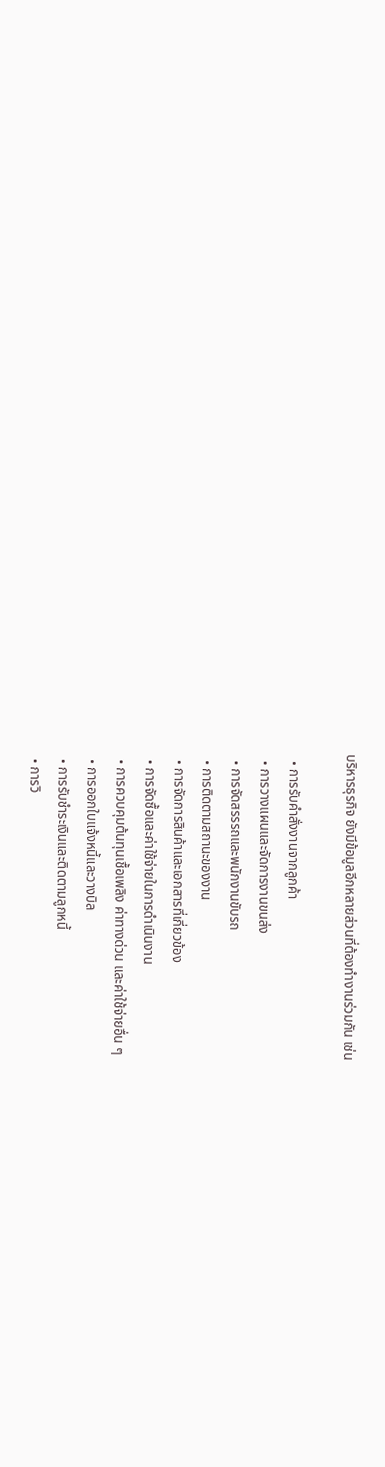บริหารธุรกิจ ยังมีข้อมูลอีกหลายส่วนที่ต้องทำงานร่วมกัน เช่น

  • การรับคำสั่งงานจากลูกค้า
  • การวางแผนและจัดการงานขนส่ง
  • การจัดสรรรถและพนักงานขับรถ
  • การติดตามสถานะของงาน
  • การจัดการสินค้าและเอกสารที่เกี่ยวข้อง
  • การจัดซื้อและค่าใช้จ่ายในการดำเนินงาน
  • การควบคุมต้นทุนเชื้อเพลิง ค่าทางด่วน และค่าใช้จ่ายอื่น ๆ
  • การออกใบแจ้งหนี้และวางบิล
  • การรับชำระเงินและติดตามลูกหนี้
  • การวิ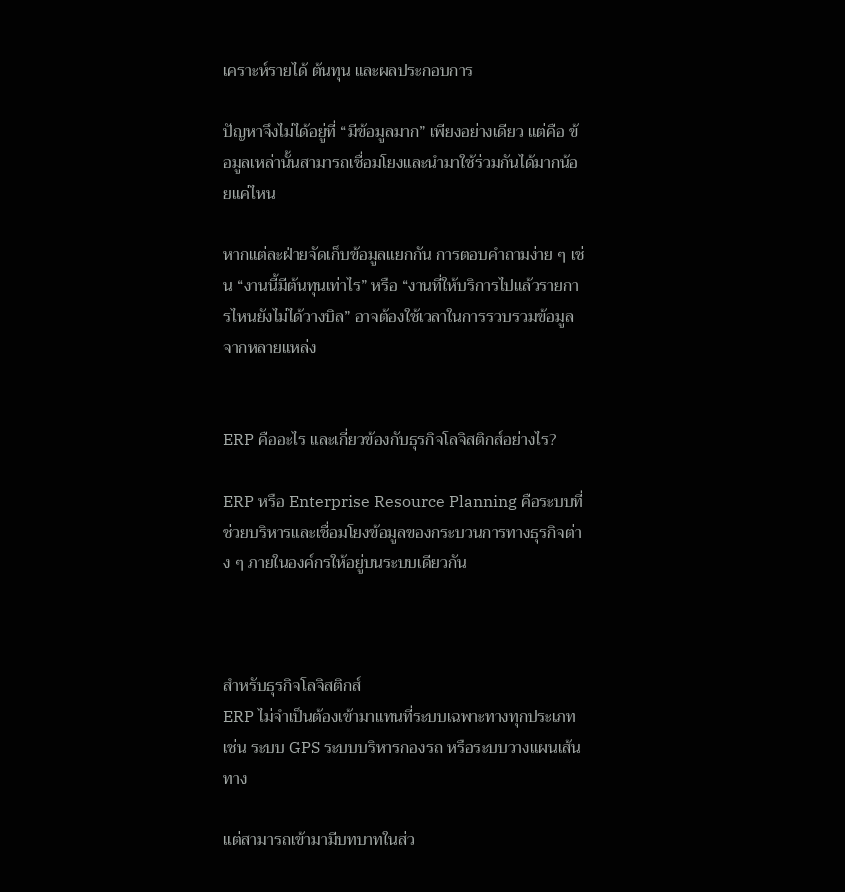เคราะห์รายได้ ต้นทุน และผลประกอบการ

ปัญหาจึงไม่ได้อยู่ที่ “มีข้อมูลมาก” เพียงอย่างเดียว แต่คือ ข้อมูลเหล่านั้นสามารถเชื่อมโยงและนำมาใช้ร่วมกันได้มากน้อยแค่ไหน

หากแต่ละฝ่ายจัดเก็บข้อมูลแยกกัน การตอบคำถามง่าย ๆ เช่น “งานนี้มีต้นทุนเท่าไร” หรือ “งานที่ให้บริการไปแล้วรายการไหนยังไม่ได้วางบิล” อาจต้องใช้เวลาในการรวบรวมข้อมูลจากหลายแหล่ง


ERP คืออะไร และเกี่ยวข้องกับธุรกิจโลจิสติกส์อย่างไร?

ERP หรือ Enterprise Resource Planning คือระบบที่ช่วยบริหารและเชื่อมโยงข้อมูลของกระบวนการทางธุรกิจต่าง ๆ ภายในองค์กรให้อยู่บนระบบเดียวกัน



สำหรับธุรกิจโลจิสติกส์
ERP ไม่จำเป็นต้องเข้ามาแทนที่ระบบเฉพาะทางทุกประเภท เช่น ระบบ GPS ระบบบริหารกองรถ หรือระบบวางแผนเส้นทาง

แต่สามารถเข้ามามีบทบาทในส่ว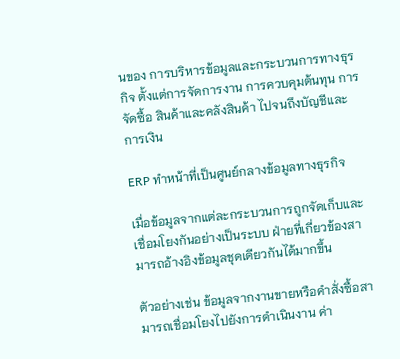นของ การบริหารข้อมูลและกระบวนการทางธุรกิจ ตั้งแต่การจัดการงาน การควบคุมต้นทุน การจัดซื้อ สินค้าและคลังสินค้า ไปจนถึงบัญชีและการเงิน

ERP ทำหน้าที่เป็นศูนย์กลางข้อมูลทางธุรกิจ

เมื่อข้อมูลจากแต่ละกระบวนการถูกจัดเก็บและเชื่อมโยงกันอย่างเป็นระบบ ฝ่ายที่เกี่ยวข้องสามารถอ้างอิงข้อมูลชุดเดียวกันได้มากขึ้น

ตัวอย่างเช่น ข้อมูลจากงานขายหรือคำสั่งซื้อสามารถเชื่อมโยงไปยังการดำเนินงาน ค่า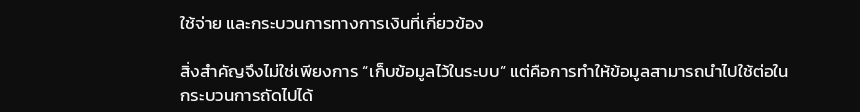ใช้จ่าย และกระบวนการทางการเงินที่เกี่ยวข้อง

สิ่งสำคัญจึงไม่ใช่เพียงการ “เก็บข้อมูลไว้ในระบบ” แต่คือการทำให้ข้อมูลสามารถนำไปใช้ต่อในกระบวนการถัดไปได้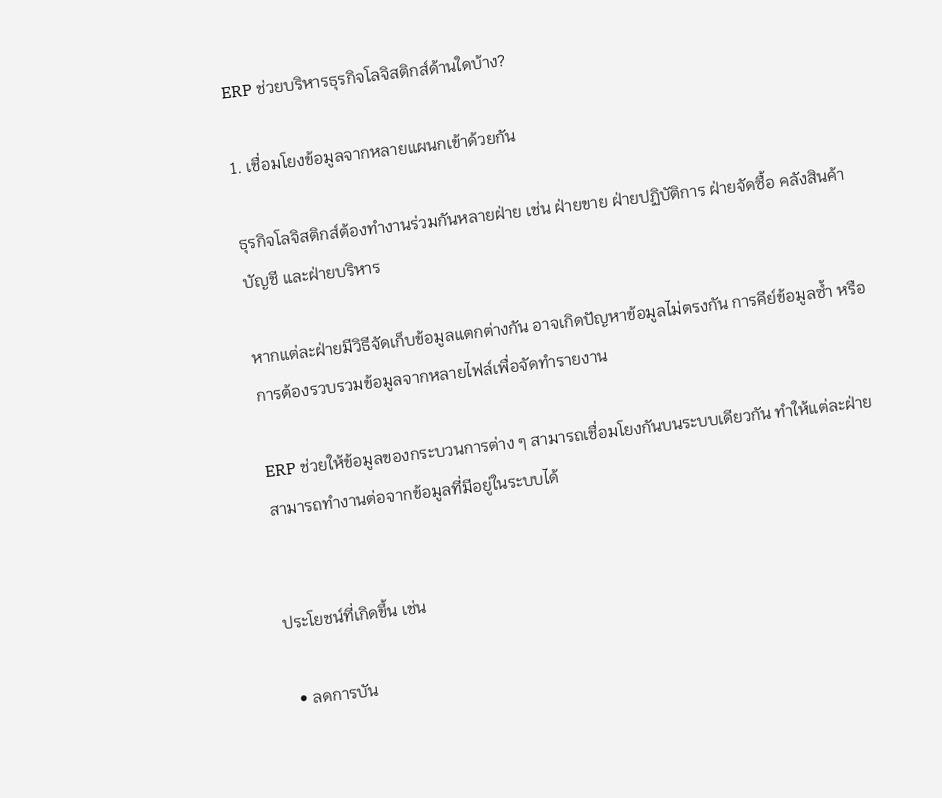ERP ช่วยบริหารธุรกิจโลจิสติกส์ด้านใดบ้าง?

1. เชื่อมโยงข้อมูลจากหลายแผนกเข้าด้วยกัน

ธุรกิจโลจิสติกส์ต้องทำงานร่วมกันหลายฝ่าย เช่น ฝ่ายขาย ฝ่ายปฏิบัติการ ฝ่ายจัดซื้อ คลังสินค้า บัญชี และฝ่ายบริหาร

หากแต่ละฝ่ายมีวิธีจัดเก็บข้อมูลแตกต่างกัน อาจเกิดปัญหาข้อมูลไม่ตรงกัน การคีย์ข้อมูลซ้ำ หรือการต้องรวบรวมข้อมูลจากหลายไฟล์เพื่อจัดทำรายงาน

ERP ช่วยให้ข้อมูลของกระบวนการต่าง ๆ สามารถเชื่อมโยงกันบนระบบเดียวกัน ทำให้แต่ละฝ่ายสามารถทำงานต่อจากข้อมูลที่มีอยู่ในระบบได้


ประโยชน์ที่เกิดขึ้น เช่น

  • ลดการบัน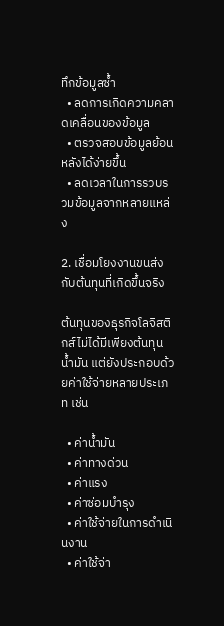ทึกข้อมูลซ้ำ
  • ลดการเกิดความคลาดเคลื่อนของข้อมูล
  • ตรวจสอบข้อมูลย้อนหลังได้ง่ายขึ้น
  • ลดเวลาในการรวบรวมข้อมูลจากหลายแหล่ง

2. เชื่อมโยงงานขนส่งกับต้นทุนที่เกิดขึ้นจริง

ต้นทุนของธุรกิจโลจิสติกส์ไม่ได้มีเพียงต้นทุนน้ำมัน แต่ยังประกอบด้วยค่าใช้จ่ายหลายประเภท เช่น

  • ค่าน้ำมัน
  • ค่าทางด่วน
  • ค่าแรง
  • ค่าซ่อมบำรุง
  • ค่าใช้จ่ายในการดำเนินงาน
  • ค่าใช้จ่า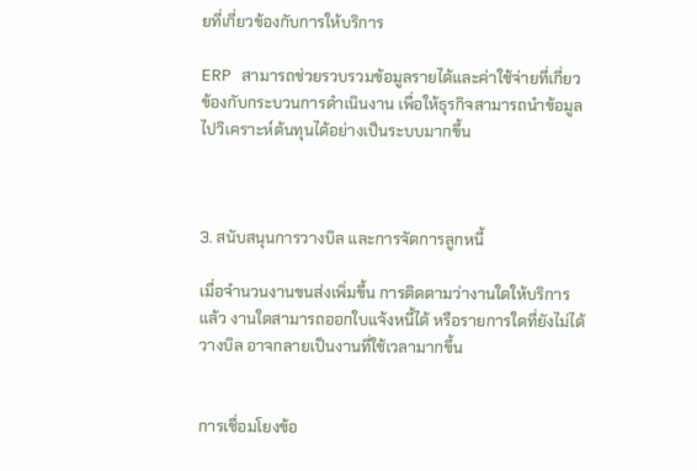ยที่เกี่ยวข้องกับการให้บริการ

ERP สามารถช่วยรวบรวมข้อมูลรายได้และค่าใช้จ่ายที่เกี่ยวข้องกับกระบวนการดำเนินงาน เพื่อให้ธุรกิจสามารถนำข้อมูลไปวิเคราะห์ต้นทุนได้อย่างเป็นระบบมากขึ้น



3. สนับสนุนการวางบิล และการจัดการลูกหนี้

เมื่อจำนวนงานขนส่งเพิ่มขึ้น การติดตามว่างานใดให้บริการแล้ว งานใดสามารถออกใบแจ้งหนี้ได้ หรือรายการใดที่ยังไม่ได้วางบิล อาจกลายเป็นงานที่ใช้เวลามากขึ้น


การเชื่อมโยงข้อ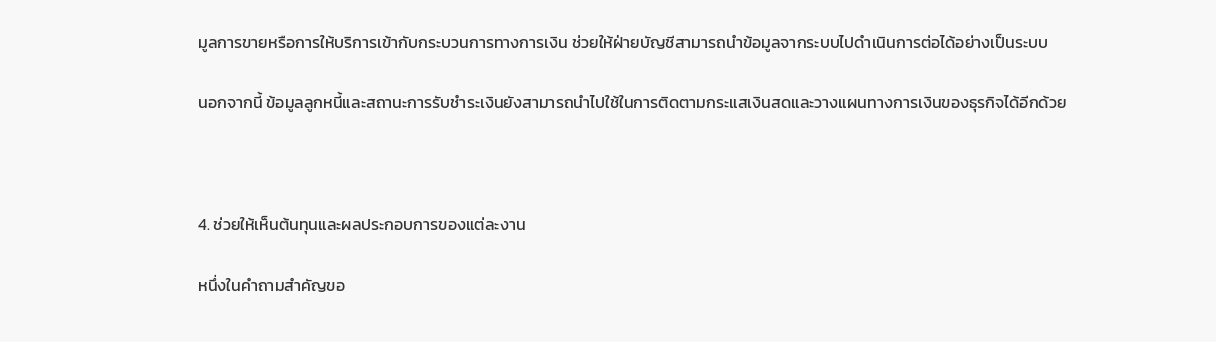มูลการขายหรือการให้บริการเข้ากับกระบวนการทางการเงิน ช่วยให้ฝ่ายบัญชีสามารถนำข้อมูลจากระบบไปดำเนินการต่อได้อย่างเป็นระบบ

นอกจากนี้ ข้อมูลลูกหนี้และสถานะการรับชำระเงินยังสามารถนำไปใช้ในการติดตามกระแสเงินสดและวางแผนทางการเงินของธุรกิจได้อีกด้วย



4. ช่วยให้เห็นต้นทุนและผลประกอบการของแต่ละงาน

หนึ่งในคำถามสำคัญขอ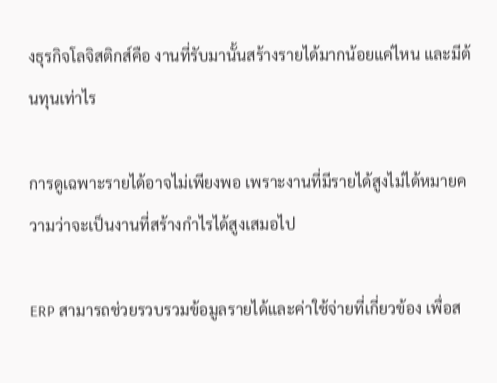งธุรกิจโลจิสติกส์คือ งานที่รับมานั้นสร้างรายได้มากน้อยแค่ไหน และมีต้นทุนเท่าไร

การดูเฉพาะรายได้อาจไม่เพียงพอ เพราะงานที่มีรายได้สูงไม่ได้หมายความว่าจะเป็นงานที่สร้างกำไรได้สูงเสมอไป

ERP สามารถช่วยรวบรวมข้อมูลรายได้และค่าใช้จ่ายที่เกี่ยวข้อง เพื่อส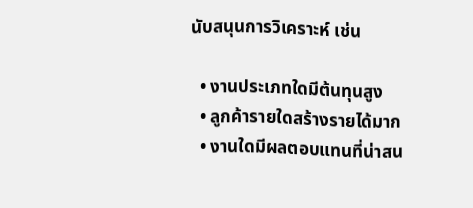นับสนุนการวิเคราะห์ เช่น

  • งานประเภทใดมีต้นทุนสูง
  • ลูกค้ารายใดสร้างรายได้มาก
  • งานใดมีผลตอบแทนที่น่าสน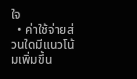ใจ
  • ค่าใช้จ่ายส่วนใดมีแนวโน้มเพิ่มขึ้น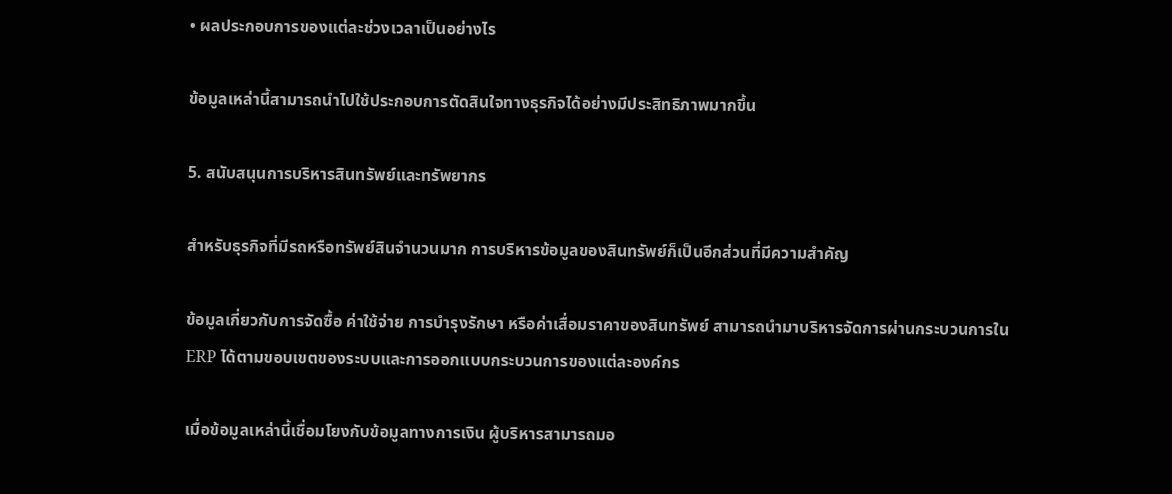• ผลประกอบการของแต่ละช่วงเวลาเป็นอย่างไร

ข้อมูลเหล่านี้สามารถนำไปใช้ประกอบการตัดสินใจทางธุรกิจได้อย่างมีประสิทธิภาพมากขึ้น

5. สนับสนุนการบริหารสินทรัพย์และทรัพยากร

สำหรับธุรกิจที่มีรถหรือทรัพย์สินจำนวนมาก การบริหารข้อมูลของสินทรัพย์ก็เป็นอีกส่วนที่มีความสำคัญ

ข้อมูลเกี่ยวกับการจัดซื้อ ค่าใช้จ่าย การบำรุงรักษา หรือค่าเสื่อมราคาของสินทรัพย์ สามารถนำมาบริหารจัดการผ่านกระบวนการใน ERP ได้ตามขอบเขตของระบบและการออกแบบกระบวนการของแต่ละองค์กร

เมื่อข้อมูลเหล่านี้เชื่อมโยงกับข้อมูลทางการเงิน ผู้บริหารสามารถมอ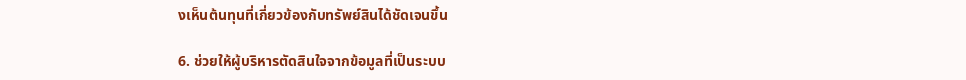งเห็นต้นทุนที่เกี่ยวข้องกับทรัพย์สินได้ชัดเจนขึ้น

6. ช่วยให้ผู้บริหารตัดสินใจจากข้อมูลที่เป็นระบบ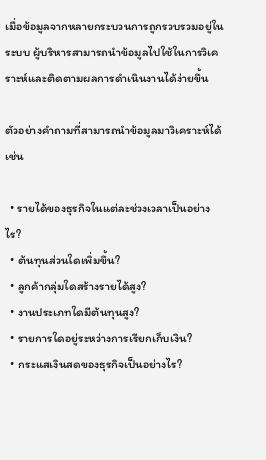เมื่อข้อมูลจากหลายกระบวนการถูกรวบรวมอยู่ในระบบ ผู้บริหารสามารถนำข้อมูลไปใช้ในการวิเคราะห์และติดตามผลการดำเนินงานได้ง่ายขึ้น

ตัวอย่างคำถามที่สามารถนำข้อมูลมาวิเคราะห์ได้ เช่น

  • รายได้ของธุรกิจในแต่ละช่วงเวลาเป็นอย่างไร?
  • ต้นทุนส่วนใดเพิ่มขึ้น?
  • ลูกค้ากลุ่มใดสร้างรายได้สูง?
  • งานประเภทใดมีต้นทุนสูง?
  • รายการใดอยู่ระหว่างการเรียกเก็บเงิน?
  • กระแสเงินสดของธุรกิจเป็นอย่างไร?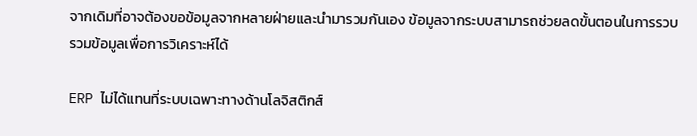จากเดิมที่อาจต้องขอข้อมูลจากหลายฝ่ายและนำมารวมกันเอง ข้อมูลจากระบบสามารถช่วยลดขั้นตอนในการรวบรวมข้อมูลเพื่อการวิเคราะห์ได้

ERP ไม่ได้แทนที่ระบบเฉพาะทางด้านโลจิสติกส์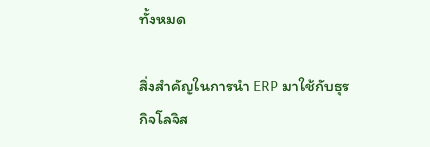ทั้งหมด

สิ่งสำคัญในการนำ ERP มาใช้กับธุรกิจโลจิส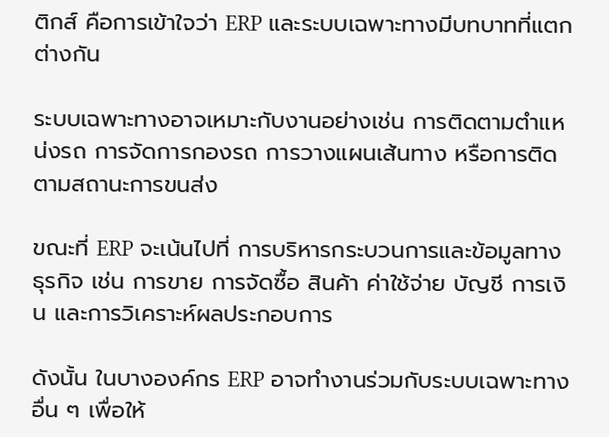ติกส์ คือการเข้าใจว่า ERP และระบบเฉพาะทางมีบทบาทที่แตกต่างกัน

ระบบเฉพาะทางอาจเหมาะกับงานอย่างเช่น การติดตามตำแหน่งรถ การจัดการกองรถ การวางแผนเส้นทาง หรือการติดตามสถานะการขนส่ง

ขณะที่ ERP จะเน้นไปที่ การบริหารกระบวนการและข้อมูลทางธุรกิจ เช่น การขาย การจัดซื้อ สินค้า ค่าใช้จ่าย บัญชี การเงิน และการวิเคราะห์ผลประกอบการ

ดังนั้น ในบางองค์กร ERP อาจทำงานร่วมกับระบบเฉพาะทางอื่น ๆ เพื่อให้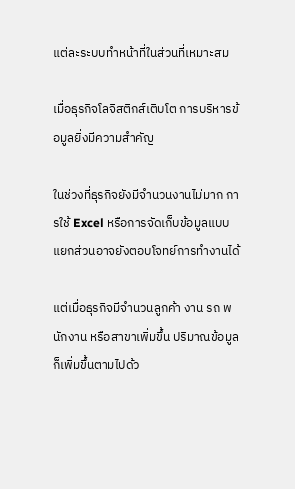แต่ละระบบทำหน้าที่ในส่วนที่เหมาะสม

เมื่อธุรกิจโลจิสติกส์เติบโต การบริหารข้อมูลยิ่งมีความสำคัญ

ในช่วงที่ธุรกิจยังมีจำนวนงานไม่มาก การใช้ Excel หรือการจัดเก็บข้อมูลแบบแยกส่วนอาจยังตอบโจทย์การทำงานได้

แต่เมื่อธุรกิจมีจำนวนลูกค้า งาน รถ พนักงาน หรือสาขาเพิ่มขึ้น ปริมาณข้อมูลก็เพิ่มขึ้นตามไปด้ว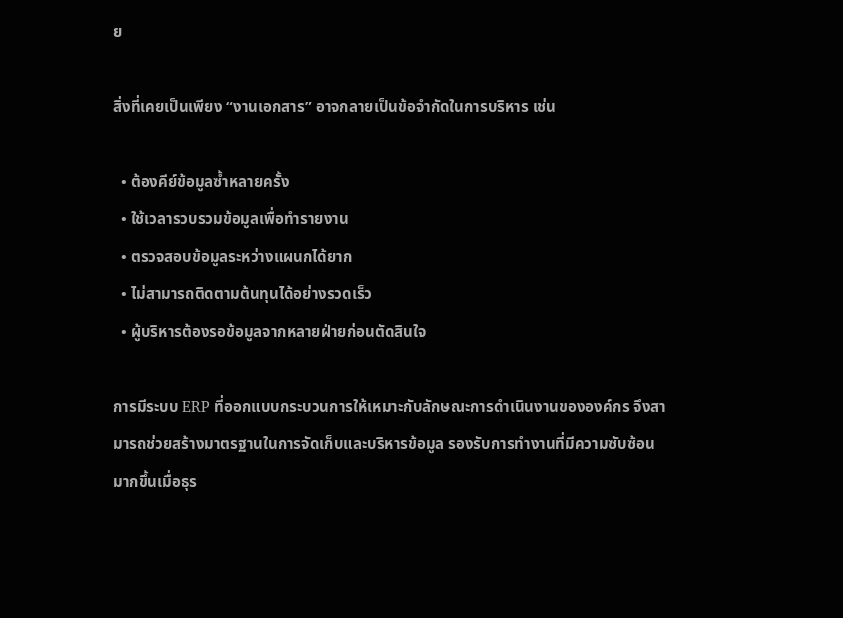ย

สิ่งที่เคยเป็นเพียง “งานเอกสาร” อาจกลายเป็นข้อจำกัดในการบริหาร เช่น

  • ต้องคีย์ข้อมูลซ้ำหลายครั้ง
  • ใช้เวลารวบรวมข้อมูลเพื่อทำรายงาน
  • ตรวจสอบข้อมูลระหว่างแผนกได้ยาก
  • ไม่สามารถติดตามต้นทุนได้อย่างรวดเร็ว
  • ผู้บริหารต้องรอข้อมูลจากหลายฝ่ายก่อนตัดสินใจ

การมีระบบ ERP ที่ออกแบบกระบวนการให้เหมาะกับลักษณะการดำเนินงานขององค์กร จึงสามารถช่วยสร้างมาตรฐานในการจัดเก็บและบริหารข้อมูล รองรับการทำงานที่มีความซับซ้อนมากขึ้นเมื่อธุร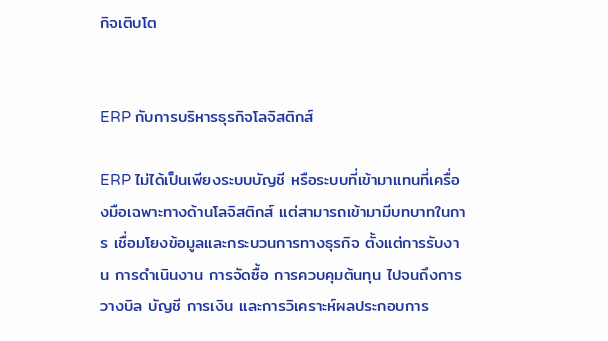กิจเติบโต


ERP กับการบริหารธุรกิจโลจิสติกส์

ERP ไม่ได้เป็นเพียงระบบบัญชี หรือระบบที่เข้ามาแทนที่เครื่องมือเฉพาะทางด้านโลจิสติกส์ แต่สามารถเข้ามามีบทบาทในการ เชื่อมโยงข้อมูลและกระบวนการทางธุรกิจ ตั้งแต่การรับงาน การดำเนินงาน การจัดซื้อ การควบคุมต้นทุน ไปจนถึงการวางบิล บัญชี การเงิน และการวิเคราะห์ผลประกอบการ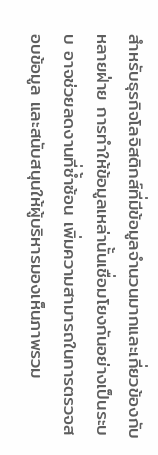สำหรับธุรกิจโลจิสติกส์ที่มีข้อมูลจำนวนมากและเกี่ยวข้องกับหลายฝ่าย การทำให้ข้อมูลเหล่านั้นเชื่อมโยงกันอย่างเป็นระบบ อาจช่วยลดงานที่ซ้ำซ้อน เพิ่มความสามารถในการตรวจสอบข้อมูล และสนับสนุนให้ผู้บริหารมองเห็นภาพรวม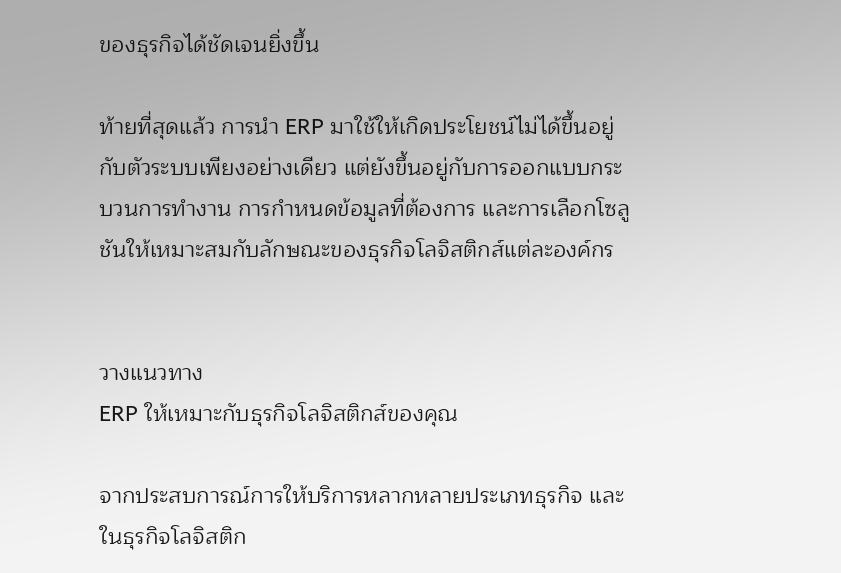ของธุรกิจได้ชัดเจนยิ่งขึ้น

ท้ายที่สุดแล้ว การนำ ERP มาใช้ให้เกิดประโยชน์ไม่ได้ขึ้นอยู่กับตัวระบบเพียงอย่างเดียว แต่ยังขึ้นอยู่กับการออกแบบกระบวนการทำงาน การกำหนดข้อมูลที่ต้องการ และการเลือกโซลูชันให้เหมาะสมกับลักษณะของธุรกิจโลจิสติกส์แต่ละองค์กร


วางแนวทาง
ERP ให้เหมาะกับธุรกิจโลจิสติกส์ของคุณ

จากประสบการณ์การให้บริการหลากหลายประเภทธุรกิจ และในธุรกิจโลจิสติก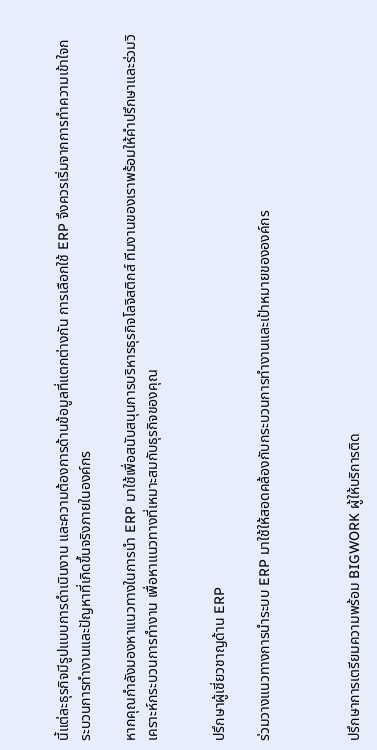นี้แต่ละธุรกิจมีรูปแบบการดำเนินงาน และความต้องการด้านข้อมูลที่แตกต่างกัน การเลือกใช้ ERP จึงควรเริ่มจากการทำความเข้าใจกระบวนการทำงานและปัญหาที่เกิดขึ้นจริงภายในองค์กร

หากคุณกำลังมองหาแนวทางในการนำ ERP มาใช้เพื่อสนับสนุนการบริหารธุรกิจโลจิสติกส์ ทีมงานของเราพร้อมให้คำปรึกษาและร่วมวิเคราะห์กระบวนการทำงาน เพื่อหาแนวทางที่เหมาะสมกับธุรกิจของคุณ


ปรึกษาผู้เชี่ยวชาญด้าน ERP

ร่วมวางแนวทางการนำระบบ ERP มาใช้ให้สอดคล้องกับกระบวนการทำงานและเป้าหมายขององค์กร



ปรึกษาการเตรียมความพร้อม BIGWORK ผู้ให้บริการติด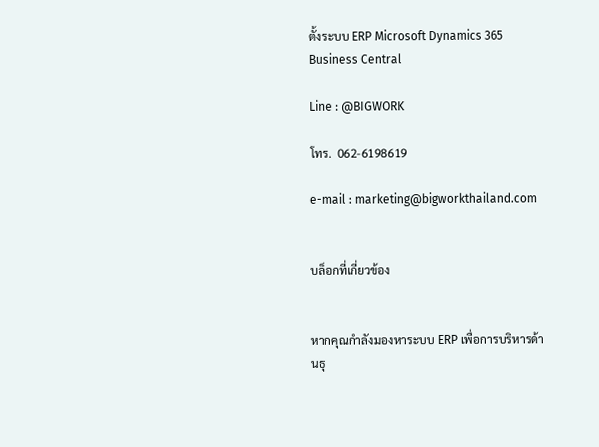ตั้งระบบ ERP Microsoft Dynamics 365  Business Central

Line : @BIGWORK

โทร.  062-6198619

e-mail : marketing@bigworkthailand.com


บล็อกที่เกี่ยวข้อง


หากคุณกำลังมองหาระบบ ERP เพื่อการบริหารด้านธุ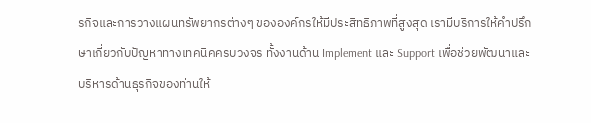รกิจและการวางแผนทรัพยากรต่างๆ ขององค์กรให้มีประสิทธิภาพที่สูงสุด เรามีบริการให้คำปรึกษาเกี่ยวกับปัญหาทางเทคนิคครบวงจร ทั้งงานด้าน Implement และ Support เพื่อช่วยพัฒนาและบริหารด้านธุรกิจของท่านให้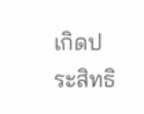เกิดประสิทธิ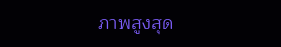ภาพสูงสุด